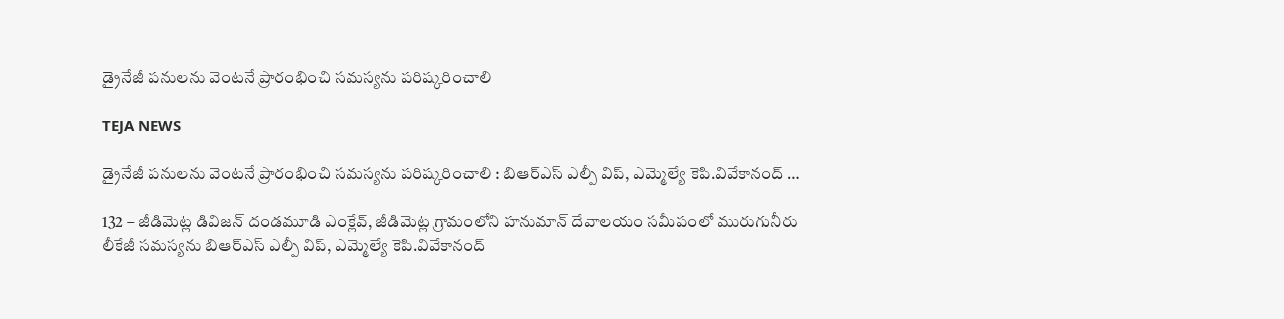డ్రైనేజీ పనులను వెంటనే ప్రారంభించి సమస్యను పరిష్కరించాలి

TEJA NEWS

డ్రైనేజీ పనులను వెంటనే ప్రారంభించి సమస్యను పరిష్కరించాలి : బిఆర్ఎస్ ఎల్పీ విప్, ఎమ్మెల్యే కెపి.వివేకానంద్ …

132 – జీడిమెట్ల డివిజన్ దండమూడి ఎంక్లేవ్, జీడిమెట్ల గ్రామంలోని హనుమాన్ దేవాలయం సమీపంలో మురుగునీరు లీకేజీ సమస్యను బిఆర్ఎస్ ఎల్పీ విప్, ఎమ్మెల్యే కెపి.వివేకానంద్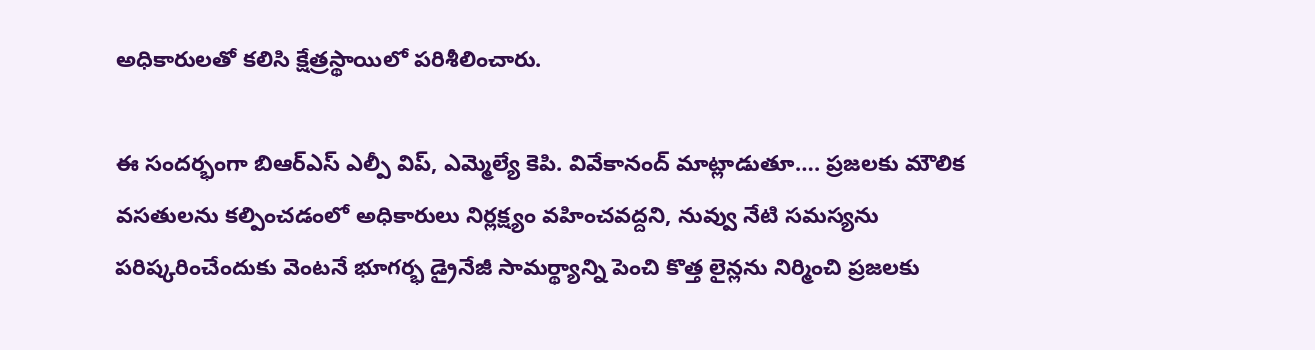అధికారులతో కలిసి క్షేత్రస్థాయిలో పరిశీలించారు.

ఈ సందర్భంగా బిఆర్ఎస్ ఎల్పీ విప్, ఎమ్మెల్యే కెపి. వివేకానంద్ మాట్లాడుతూ…. ప్రజలకు మౌలిక వసతులను కల్పించడంలో అధికారులు నిర్లక్ష్యం వహించవద్దని, నువ్వు నేటి సమస్యను పరిష్కరించేందుకు వెంటనే భూగర్భ డ్రైనేజీ సామర్థ్యాన్ని పెంచి కొత్త లైన్లను నిర్మించి ప్రజలకు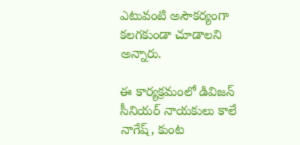ఎటువంటి అసౌకర్యంగా కలగకుండా చూడాలని అన్నారు.

ఈ కార్యక్రమంలో డివిజన్ సీనియర్ నాయకులు కాలే నాగేష్, కుంట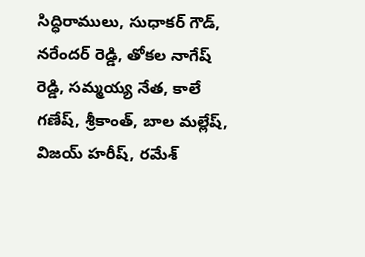సిద్ధిరాములు, సుధాకర్ గౌడ్, నరేందర్ రెడ్డి, తోకల నాగేష్ రెడ్డి, సమ్మయ్య నేత, కాలే గణేష్, శ్రీకాంత్, బాల మల్లేష్, విజయ్ హరీష్, రమేశ్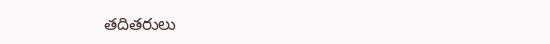తదితరులు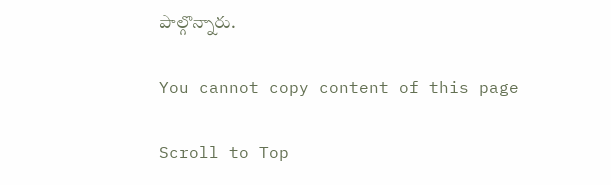పాల్గొన్నారు.

You cannot copy content of this page

Scroll to Top